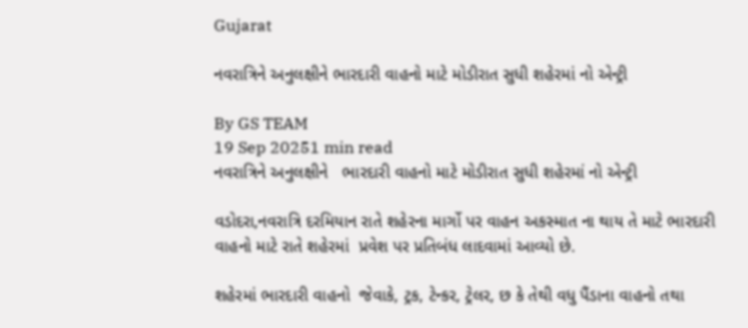Gujarat

નવરાત્રિને અનુલક્ષીને ભારદારી વાહનો માટે મોડીરાત સુધી શહેરમાં નો એન્ટ્રી

By GS TEAM
19 Sep 20251 min read
નવરાત્રિને અનુલક્ષીને   ભારદારી વાહનો માટે મોડીરાત સુધી શહેરમાં નો એન્ટ્રી

વડોદરા,નવરાત્રિ દરમિયાન રાતે શહેરના માર્ગો પર વાહન અકસ્માત ના થાય તે માટે ભારદારી વાહનો માટે રાતે શહેરમાં  પ્રવેશ પર પ્રતિબંધ લાદવામાં આવ્યો છે.

શહેરમાં ભારદારી વાહનો  જેવાકે, ટ્રક, ટેન્કર, ટ્રેલર, છ કે તેથી વધુ પૈંડાના વાહનો તથા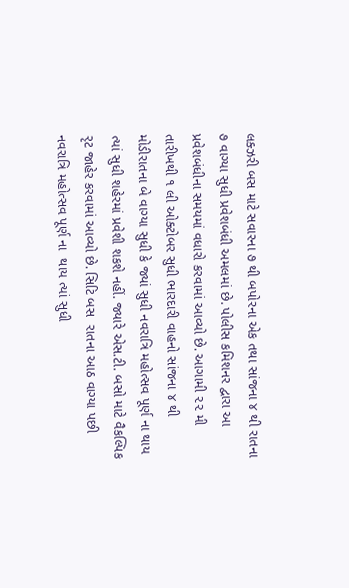લક્ઝરી બસ માટે સવારના ૭ થી બપોરના એક તથા સાંજના ૪ થી રાતના ૭ વાગ્યા સુધી પ્રવેશબંધી અમલમાં છે. પોલીસ કમિશનર દ્વારા આ  પ્રવેશબંધીના સમયમાં વધારો કરવામાં આવ્યો છે. આગામી ૨૨ મી તારીખથી ૧ લી ઓક્ટોબર સુધી ભારદારી વાહનો સાંજના ૪ થી મોડીરાતના બે વાગ્યા સુધી કે જ્યાં સુધી નવરાત્રિ મહોત્સવ પૂર્ણ ના થાય ત્યાં સુધી શહેરમાં પ્રવેશી શકશે નહીં. જ્યારે એસ.ટી. બસો માટે વૈકલ્પિક રૃટ જાહેર કરવામાં આવ્યો છે. સિટિ બસ  રાતના આઠ વાગ્યા પછી નવરાત્રિ મહોત્સવ પૂર્ણ ના  થાય ત્યાં સુધી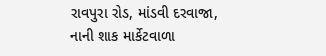રાવપુરા રોડ, માંડવી દરવાજા, નાની શાક માર્કેટવાળા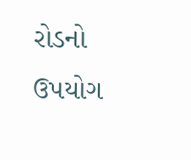રોડનો ઉપયોગ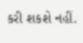કરી શકશે નહીં.